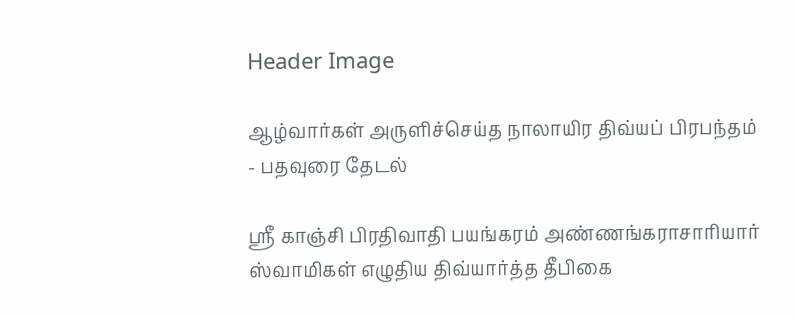Header Image

ஆழ்வார்கள் அருளிச்செய்த நாலாயிர திவ்யப் பிரபந்தம் - பதவுரை தேடல்

ஸ்ரீ காஞ்சி பிரதிவாதி பயங்கரம் அண்ணங்கராசாரியார் ஸ்வாமிகள் எழுதிய திவ்யார்த்த தீபிகை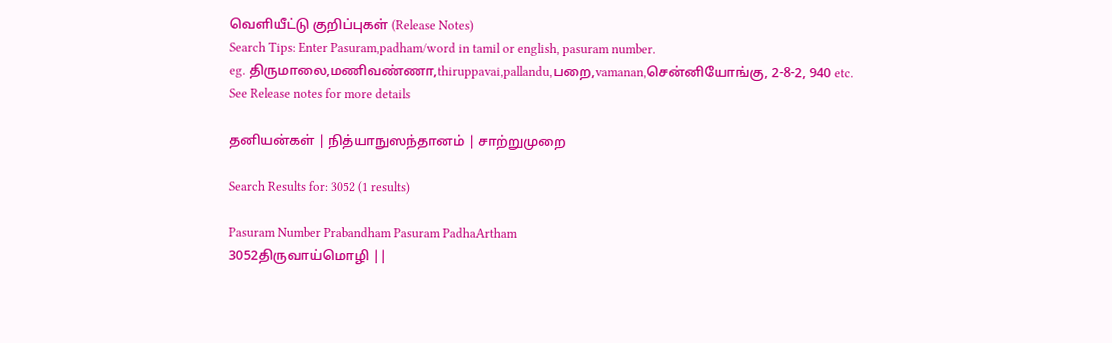வெளியீட்டு குறிப்புகள் (Release Notes)
Search Tips: Enter Pasuram,padham/word in tamil or english, pasuram number.
eg. திருமாலை,மணிவண்ணா,thiruppavai,pallandu,பறை,vamanan,சென்னியோங்கு, 2-8-2, 940 etc.
See Release notes for more details

தனியன்கள் | நித்யாநுஸந்தானம் | சாற்றுமுறை

Search Results for: 3052 (1 results)

Pasuram Number Prabandham Pasuram PadhaArtham
3052திருவாய்மொழி ||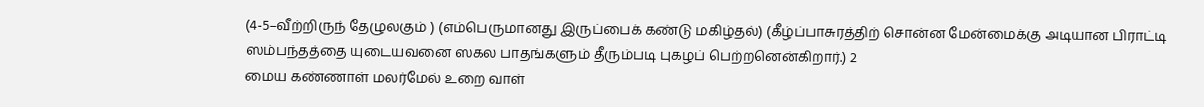(4-5–வீற்றிருந் தேழுலகும் ) (எம்பெருமானது இருப்பைக் கண்டு மகிழ்தல்) (கீழ்ப்பாசுரத்திற் சொன்ன மேன்மைக்கு அடியான பிராட்டி ஸம்பந்தத்தை யுடையவனை ஸகல பாதங்களும் தீரும்படி புகழப் பெற்றனென்கிறார்.) 2
மைய கண்ணாள் மலர்மேல் உறை வாள்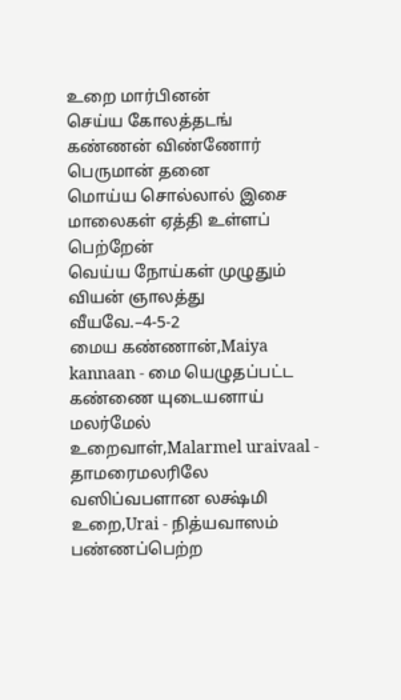உறை மார்பினன்
செய்ய கோலத்தடங் கண்ணன் விண்ணோர் பெருமான் தனை
மொய்ய சொல்லால் இசை மாலைகள் ஏத்தி உள்ளப் பெற்றேன்
வெய்ய நோய்கள் முழுதும் வியன் ஞாலத்து வீயவே.–4-5-2
மைய கண்ணான்,Maiya kannaan - மை யெழுதப்பட்ட கண்ணை யுடையனாய்
மலர்மேல் உறைவாள்,Malarmel uraivaal - தாமரைமலரிலே வஸிப்வபளான லக்ஷ்மி
உறை,Urai - நித்யவாஸம் பண்ணப்பெற்ற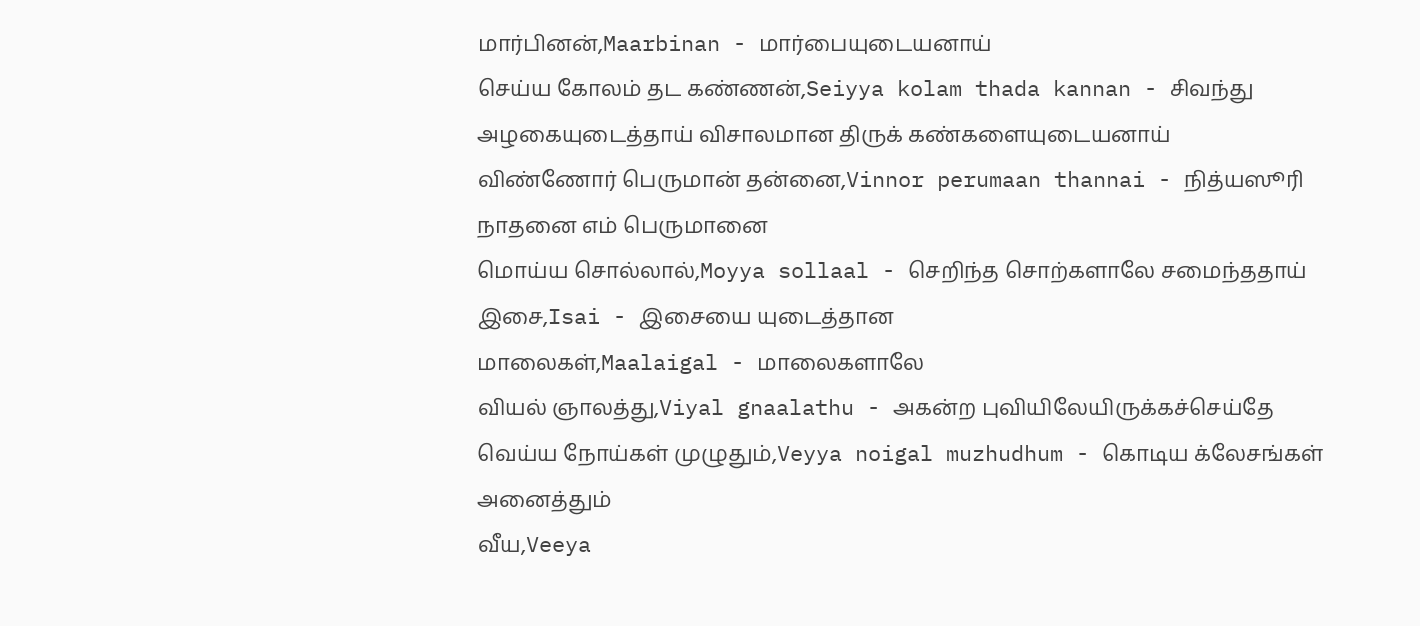மார்பினன்,Maarbinan - மார்பையுடையனாய்
செய்ய கோலம் தட கண்ணன்,Seiyya kolam thada kannan - சிவந்து அழகையுடைத்தாய் விசாலமான திருக் கண்களையுடையனாய்
விண்ணோர் பெருமான் தன்னை,Vinnor perumaan thannai - நித்யஸூரி நாதனை எம் பெருமானை
மொய்ய சொல்லால்,Moyya sollaal - செறிந்த சொற்களாலே சமைந்ததாய்
இசை,Isai - இசையை யுடைத்தான
மாலைகள்,Maalaigal - மாலைகளாலே
வியல் ஞாலத்து,Viyal gnaalathu - அகன்ற புவியிலேயிருக்கச்செய்தே
வெய்ய நோய்கள் முழுதும்,Veyya noigal muzhudhum - கொடிய க்லேசங்கள் அனைத்தும்
வீய,Veeya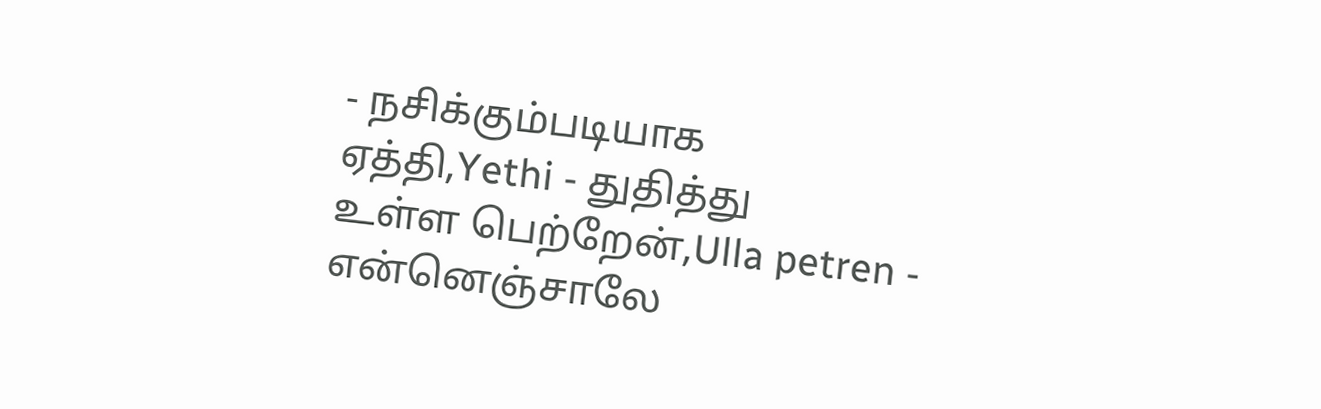- நசிக்கும்படியாக
ஏத்தி,Yethi - துதித்து
உள்ள பெற்றேன்,Ulla petren - என்னெஞ்சாலே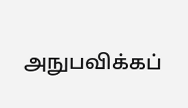அநுபவிக்கப்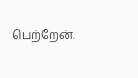பெற்றேன்.